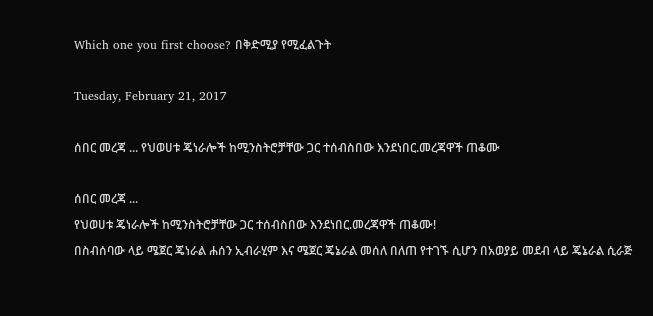Which one you first choose? በቅድሚያ የሚፈልጉት

Tuesday, February 21, 2017

ሰበር መረጃ ... የህወሀቱ ጄነራሎች ከሚንስትሮቻቸው ጋር ተሰብስበው እንደነበር.መረጃዋች ጠቆሙ

ሰበር መረጃ ...
የህወሀቱ ጄነራሎች ከሚንስትሮቻቸው ጋር ተሰብስበው እንደነበር.መረጃዋች ጠቆሙ!
በስብሰባው ላይ ሜጀር ጄነራል ሐሰን ኢብራሂም እና ሜጀር ጄኔራል መሰለ በለጠ የተገኙ ሲሆን በአወያይ መደብ ላይ ጄኔራል ሲራጅ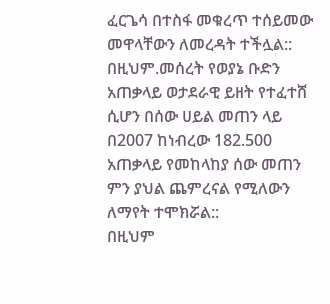ፈርጌሳ በተስፋ መቁረጥ ተሰይመው መዋላቸውን ለመረዳት ተችሏል::
በዚህም.መሰረት የወያኔ ቡድን አጠቃላይ ወታደራዊ ይዘት የተፈተሸ ሲሆን በሰው ሀይል መጠን ላይ በ2007 ከነብረው 182.500 አጠቃላይ የመከላከያ ሰው መጠን ምን ያህል ጨምረናል የሚለውን ለማየት ተሞክሯል::
በዚህም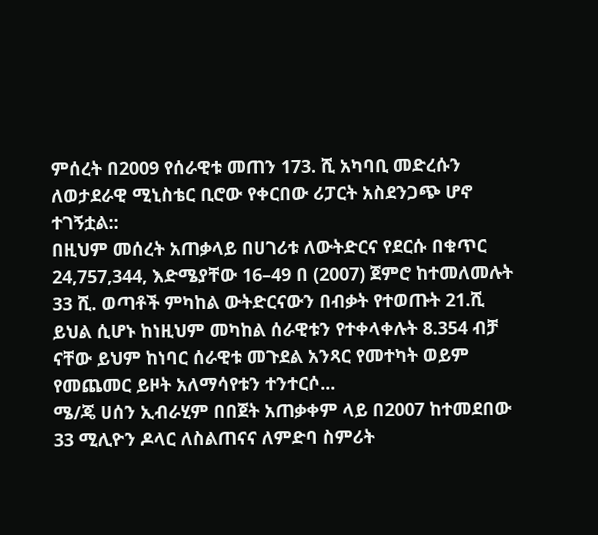ምሰረት በ2009 የሰራዊቱ መጠን 173. ሺ አካባቢ መድረሱን ለወታደራዊ ሚኒስቴር ቢሮው የቀርበው ሪፓርት አስደንጋጭ ሆኖ ተገኝቷል::
በዚህም መሰረት አጠቃላይ በሀገሪቱ ለውትድርና የደርሱ በቁጥር 24,757,344, እድሜያቸው 16–49 በ (2007) ጀምሮ ከተመለመሉት 33 ሺ. ወጣቶች ምካከል ውትድርናውን በብቃት የተወጡት 21.ሺ ይህል ሲሆኑ ከነዚህም መካከል ሰራዊቱን የተቀላቀሉት 8.354 ብቻ ናቸው ይህም ከነባር ሰራዊቱ መጉደል አንጻር የመተካት ወይም የመጨመር ይዞት አለማሳየቱን ተንተርሶ...
ሜ/ጄ ሀሰን ኢብራሂም በበጀት አጠቃቀም ላይ በ2007 ከተመደበው 33 ሚሊዮን ዶላር ለስልጠናና ለምድባ ስምሪት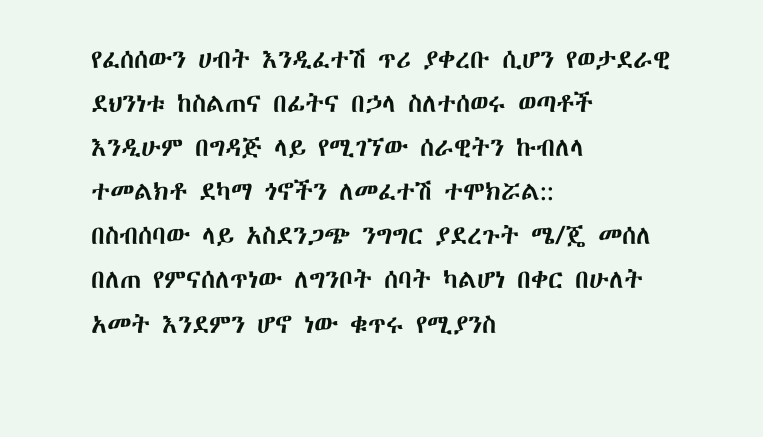የፈሰሰውን ሀብት እንዲፈተሽ ጥሪ ያቀረቡ ሲሆን የወታደራዊ ደህንነቱ ከስልጠና በፊትና በኃላ ስለተሰወሩ ወጣቶች እንዲሁም በግዳጅ ላይ የሚገኘው ሰራዊትን ኩብለላ ተመልክቶ ደካማ ጎኖችን ለመፈተሽ ተሞክሯል::
በስብሰባው ላይ አስደንጋጭ ንግግር ያደረጉት ሜ/ጄ መሰለ በለጠ የምናሰለጥነው ለግንቦት ሰባት ካልሆነ በቀር በሁለት አመት እንደምን ሆኖ ነው ቁጥሩ የሚያንስ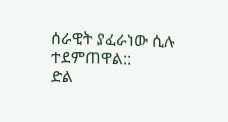ሰራዊት ያፈራነው ሲሉ ተደምጠዋል::
ድል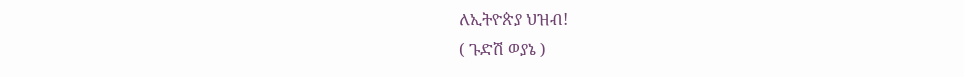ለኢትዮጵያ ህዝብ!
( ጉድሽ ወያኔ )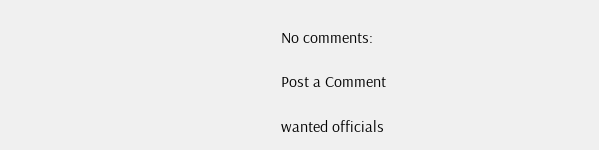No comments:

Post a Comment

wanted officials